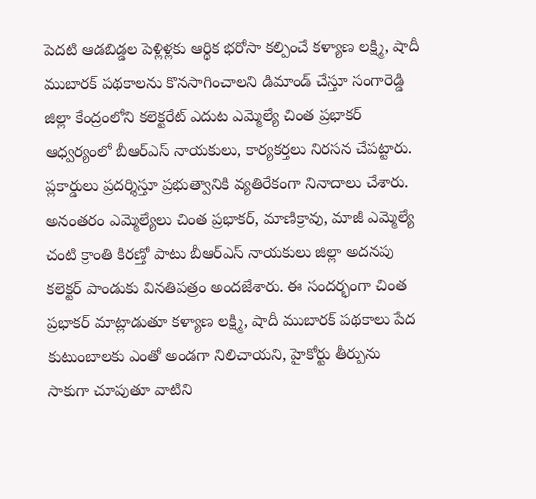పెదటి ఆడబిడ్డల పెళ్లిళ్లకు ఆర్థిక భరోసా కల్పించే కళ్యాణ లక్ష్మి, షాదీ ముబారక్ పథకాలను కొనసాగించాలని డిమాండ్ చేస్తూ సంగారెడ్డి జిల్లా కేంద్రంలోని కలెక్టరేట్ ఎదుట ఎమ్మెల్యే చింత ప్రభాకర్ ఆధ్వర్యంలో బీఆర్ఎస్ నాయకులు, కార్యకర్తలు నిరసన చేపట్టారు. ప్లకార్డులు ప్రదర్శిస్తూ ప్రభుత్వానికి వ్యతిరేకంగా నినాదాలు చేశారు. అనంతరం ఎమ్మెల్యేలు చింత ప్రభాకర్, మాణిక్రావు, మాజీ ఎమ్మెల్యే చంటి క్రాంతి కిరణ్తో పాటు బీఆర్ఎస్ నాయకులు జిల్లా అదనపు కలెక్టర్ పాండుకు వినతిపత్రం అందజేశారు. ఈ సందర్భంగా చింత ప్రభాకర్ మాట్లాడుతూ కళ్యాణ లక్ష్మి, షాదీ ముబారక్ పథకాలు పేద కుటుంబాలకు ఎంతో అండగా నిలిచాయని, హైకోర్టు తీర్పును సాకుగా చూపుతూ వాటిని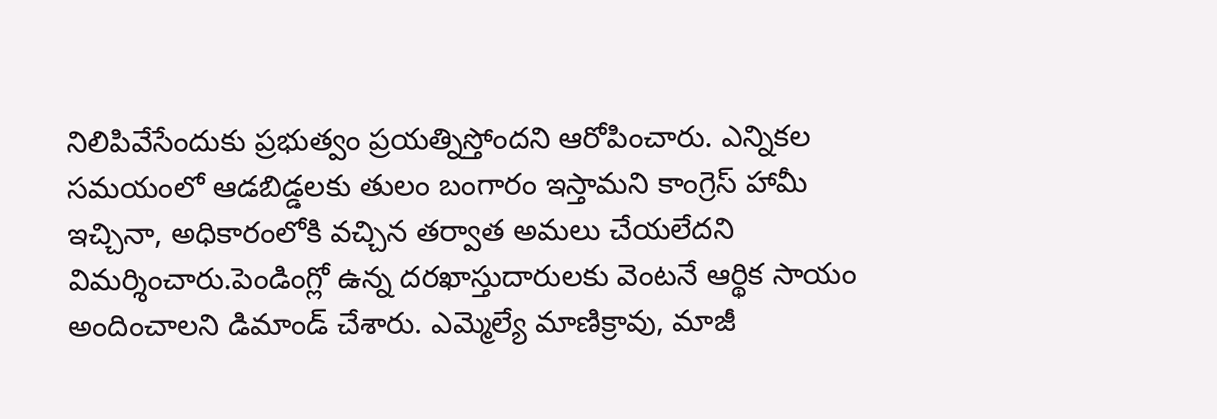నిలిపివేసేందుకు ప్రభుత్వం ప్రయత్నిస్తోందని ఆరోపించారు. ఎన్నికల సమయంలో ఆడబిడ్డలకు తులం బంగారం ఇస్తామని కాంగ్రెస్ హామీ ఇచ్చినా, అధికారంలోకి వచ్చిన తర్వాత అమలు చేయలేదని విమర్శించారు.పెండింగ్లో ఉన్న దరఖాస్తుదారులకు వెంటనే ఆర్థిక సాయం అందించాలని డిమాండ్ చేశారు. ఎమ్మెల్యే మాణిక్రావు, మాజీ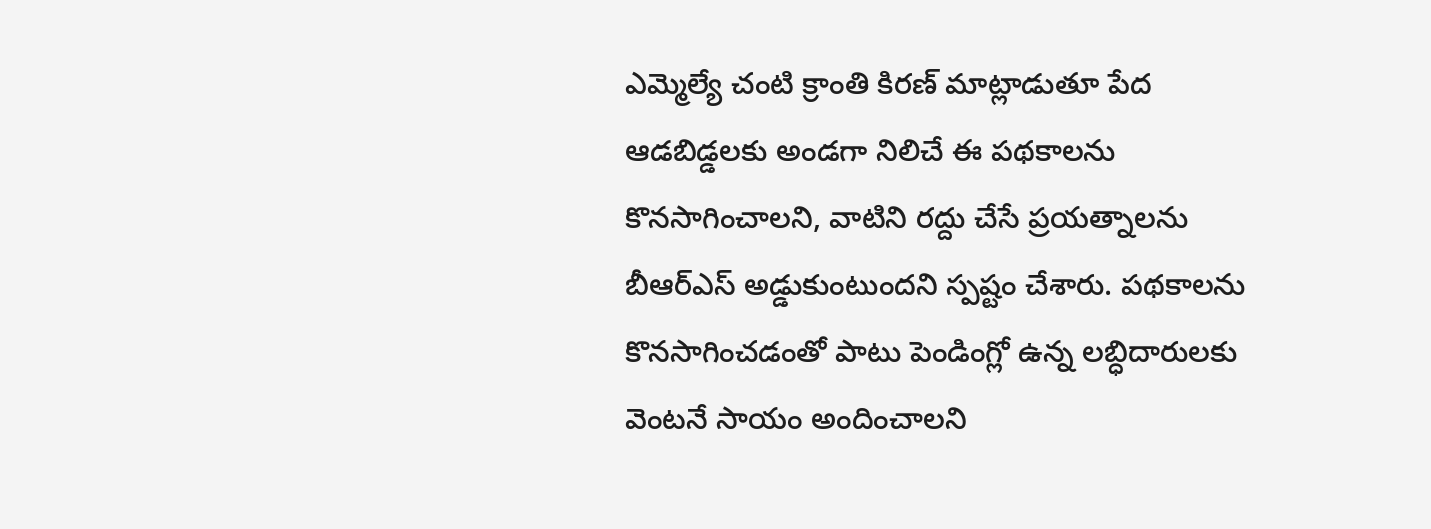ఎమ్మెల్యే చంటి క్రాంతి కిరణ్ మాట్లాడుతూ పేద ఆడబిడ్డలకు అండగా నిలిచే ఈ పథకాలను కొనసాగించాలని, వాటిని రద్దు చేసే ప్రయత్నాలను బీఆర్ఎస్ అడ్డుకుంటుందని స్పష్టం చేశారు. పథకాలను కొనసాగించడంతో పాటు పెండింగ్లో ఉన్న లబ్ధిదారులకు వెంటనే సాయం అందించాలని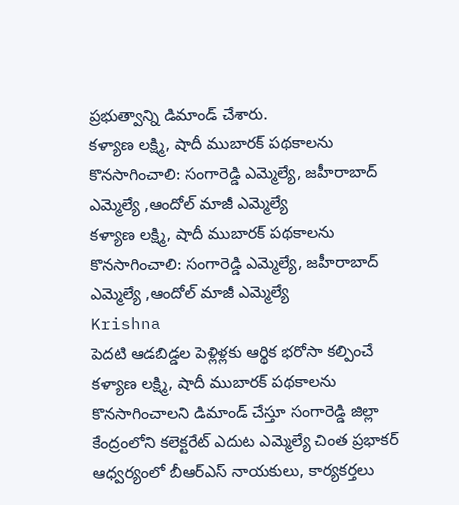ప్రభుత్వాన్ని డిమాండ్ చేశారు.
కళ్యాణ లక్ష్మి, షాదీ ముబారక్ పథకాలను కొనసాగించాలి: సంగారెడ్డి ఎమ్మెల్యే, జహీరాబాద్ ఎమ్మెల్యే ,ఆందోల్ మాజీ ఎమ్మెల్యే
కళ్యాణ లక్ష్మి, షాదీ ముబారక్ పథకాలను కొనసాగించాలి: సంగారెడ్డి ఎమ్మెల్యే, జహీరాబాద్ ఎమ్మెల్యే ,ఆందోల్ మాజీ ఎమ్మెల్యే
Krishna
పెదటి ఆడబిడ్డల పెళ్లిళ్లకు ఆర్థిక భరోసా కల్పించే కళ్యాణ లక్ష్మి, షాదీ ముబారక్ పథకాలను కొనసాగించాలని డిమాండ్ చేస్తూ సంగారెడ్డి జిల్లా కేంద్రంలోని కలెక్టరేట్ ఎదుట ఎమ్మెల్యే చింత ప్రభాకర్ ఆధ్వర్యంలో బీఆర్ఎస్ నాయకులు, కార్యకర్తలు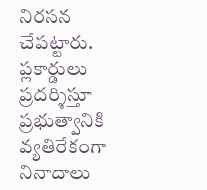నిరసన చేపట్టారు. ప్లకార్డులు ప్రదర్శిస్తూ ప్రభుత్వానికి వ్యతిరేకంగా నినాదాలు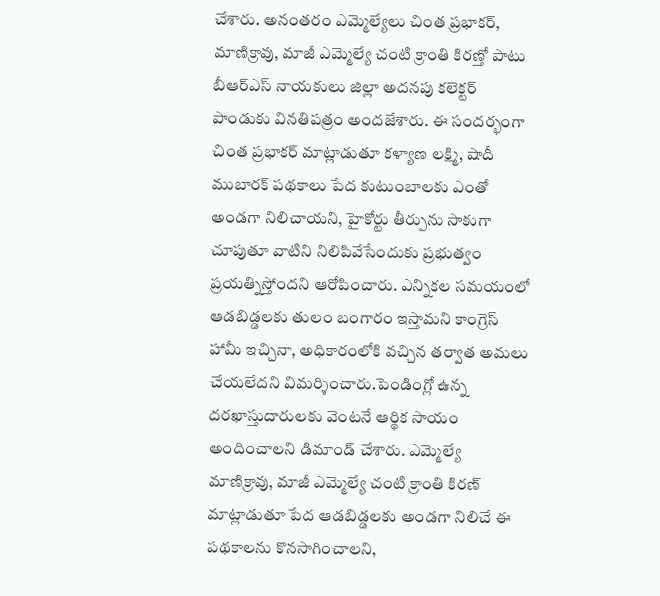చేశారు. అనంతరం ఎమ్మెల్యేలు చింత ప్రభాకర్, మాణిక్రావు, మాజీ ఎమ్మెల్యే చంటి క్రాంతి కిరణ్తో పాటు బీఆర్ఎస్ నాయకులు జిల్లా అదనపు కలెక్టర్ పాండుకు వినతిపత్రం అందజేశారు. ఈ సందర్భంగా చింత ప్రభాకర్ మాట్లాడుతూ కళ్యాణ లక్ష్మి, షాదీ ముబారక్ పథకాలు పేద కుటుంబాలకు ఎంతో అండగా నిలిచాయని, హైకోర్టు తీర్పును సాకుగా చూపుతూ వాటిని నిలిపివేసేందుకు ప్రభుత్వం ప్రయత్నిస్తోందని ఆరోపించారు. ఎన్నికల సమయంలో ఆడబిడ్డలకు తులం బంగారం ఇస్తామని కాంగ్రెస్ హామీ ఇచ్చినా, అధికారంలోకి వచ్చిన తర్వాత అమలు చేయలేదని విమర్శించారు.పెండింగ్లో ఉన్న దరఖాస్తుదారులకు వెంటనే ఆర్థిక సాయం అందించాలని డిమాండ్ చేశారు. ఎమ్మెల్యే మాణిక్రావు, మాజీ ఎమ్మెల్యే చంటి క్రాంతి కిరణ్ మాట్లాడుతూ పేద ఆడబిడ్డలకు అండగా నిలిచే ఈ పథకాలను కొనసాగించాలని,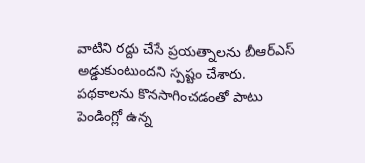వాటిని రద్దు చేసే ప్రయత్నాలను బీఆర్ఎస్ అడ్డుకుంటుందని స్పష్టం చేశారు. పథకాలను కొనసాగించడంతో పాటు పెండింగ్లో ఉన్న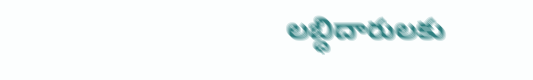లబ్ధిదారులకు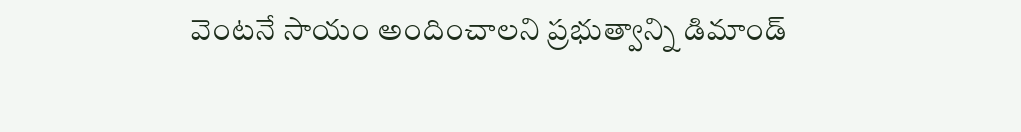వెంటనే సాయం అందించాలని ప్రభుత్వాన్ని డిమాండ్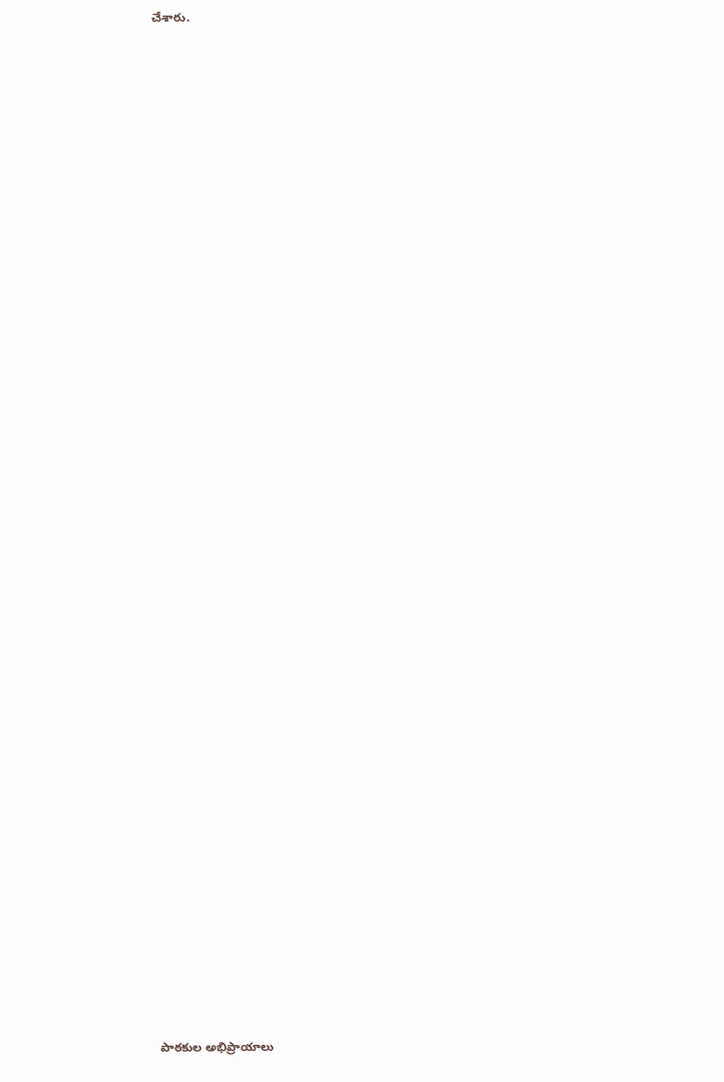చేశారు.

















































పాఠకుల అభిప్రాయాలు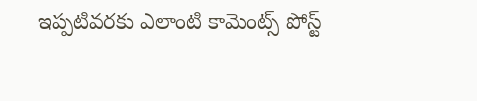ఇప్పటివరకు ఎలాంటి కామెంట్స్ పోస్ట్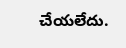చేయలేదు.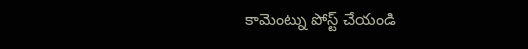కామెంట్ను పోస్ట్ చేయండి